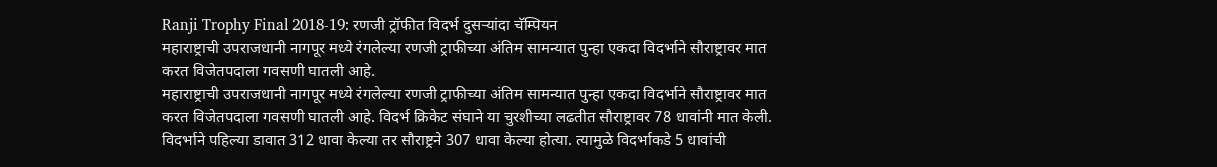Ranji Trophy Final 2018-19: रणजी ट्रॉफीत विदर्भ दुसऱ्यांदा चॅम्पियन
महाराष्ट्राची उपराजधानी नागपूर मध्ये रंगलेल्या रणजी ट्राफीच्या अंतिम सामन्यात पुन्हा एकदा विदर्भाने सौराष्ट्रावर मात करत विजेतपदाला गवसणी घातली आहे.
महाराष्ट्राची उपराजधानी नागपूर मध्ये रंगलेल्या रणजी ट्राफीच्या अंतिम सामन्यात पुन्हा एकदा विदर्भाने सौराष्ट्रावर मात करत विजेतपदाला गवसणी घातली आहे. विदर्भ क्रिकेट संघाने या चुरशीच्या लढतीत सौराष्ट्रावर 78 धावांनी मात केली. विदर्भाने पहिल्या डावात 312 धावा केल्या तर सौराष्ट्रने 307 धावा केल्या होत्या. त्यामुळे विदर्भाकडे 5 धावांची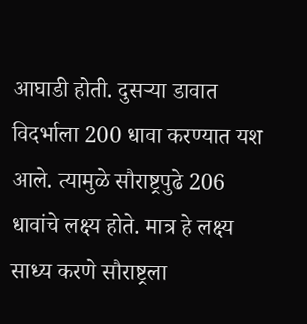आघाडी होती. दुसऱ्या डावात विदर्भाला 200 धावा करण्यात यश आले. त्यामुळे सौराष्ट्रपुढे 206 धावांचे लक्ष्य होते. मात्र हे लक्ष्य साध्य करणे सौराष्ट्रला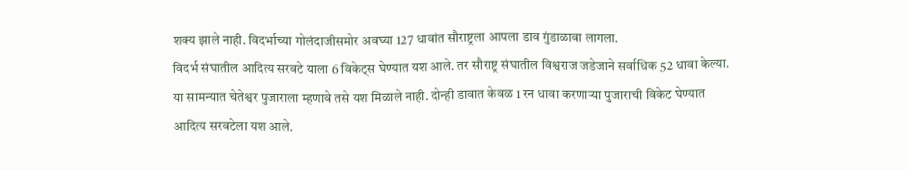शक्य झाले नाही. विदर्भाच्या गोलंदाजीसमोर अवघ्या 127 धावांत सौराष्ट्रला आपला डाव गुंडाळावा लागला.
विदर्भ संघातील आदित्य सरवटे याला 6 विकेट्स घेण्यात यश आले. तर सौराष्ट्र संघातील विश्वराज जडेजाने सर्वाधिक 52 धावा केल्या. या सामन्यात चेतेश्वर पुजाराला म्हणावे तसे यश मिळाले नाही. दोन्ही डावात केवळ 1 रन धावा करणाऱ्या पुजाराची विकेट घेण्यात आदित्य सरवटेला यश आले.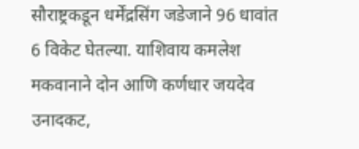सौराष्ट्रकडून धर्मेंद्रसिंग जडेजाने 96 धावांत 6 विकेट घेतल्या. याशिवाय कमलेश मकवानाने दोन आणि कर्णधार जयदेव उनादकट,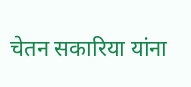चेतन सकारिया यांना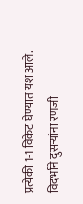प्रत्येकी 1-1 विकेट घेण्यात यश आले.
विदर्भाने दुसऱ्यांना रणजी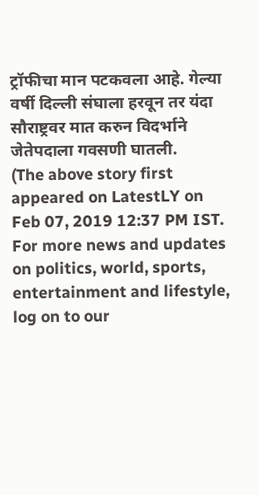ट्रॉफीचा मान पटकवला आहे. गेल्या वर्षी दिल्ली संघाला हरवून तर यंदा सौराष्ट्रवर मात करुन विदर्भाने जेतेपदाला गवसणी घातली.
(The above story first appeared on LatestLY on Feb 07, 2019 12:37 PM IST. For more news and updates on politics, world, sports, entertainment and lifestyle, log on to our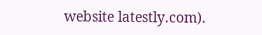website latestly.com).